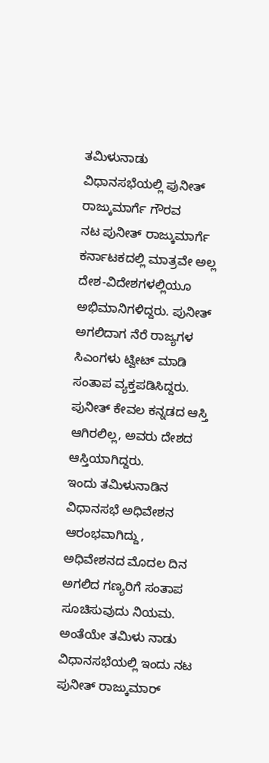ತಮಿಳುನಾಡು ವಿಧಾನಸಭೆಯಲ್ಲಿ ಪುನೀತ್ ರಾಜ್ಕುಮಾರ್ಗೆ ಗೌರವ
ನಟ ಪುನೀತ್ ರಾಜ್ಕುಮಾರ್ಗೆ ಕರ್ನಾಟಕದಲ್ಲಿ ಮಾತ್ರವೇ ಅಲ್ಲ ದೇಶ-ವಿದೇಶಗಳಲ್ಲಿಯೂ ಅಭಿಮಾನಿಗಳಿದ್ದರು. ಪುನೀತ್ ಅಗಲಿದಾಗ ನೆರೆ ರಾಜ್ಯಗಳ ಸಿಎಂಗಳು ಟ್ವೀಟ್ ಮಾಡಿ ಸಂತಾಪ ವ್ಯಕ್ತಪಡಿಸಿದ್ದರು. ಪುನೀತ್ ಕೇವಲ ಕನ್ನಡದ ಆಸ್ತಿ ಆಗಿರಲಿಲ್ಲ, ಅವರು ದೇಶದ ಆಸ್ತಿಯಾಗಿದ್ದರು.
ಇಂದು ತಮಿಳುನಾಡಿನ ವಿಧಾನಸಭೆ ಅಧಿವೇಶನ ಆರಂಭವಾಗಿದ್ದು, ಅಧಿವೇಶನದ ಮೊದಲ ದಿನ ಅಗಲಿದ ಗಣ್ಯರಿಗೆ ಸಂತಾಪ ಸೂಚಿಸುವುದು ನಿಯಮ. ಅಂತೆಯೇ ತಮಿಳು ನಾಡು ವಿಧಾನಸಭೆಯಲ್ಲಿ ಇಂದು ನಟ ಪುನೀತ್ ರಾಜ್ಕುಮಾರ್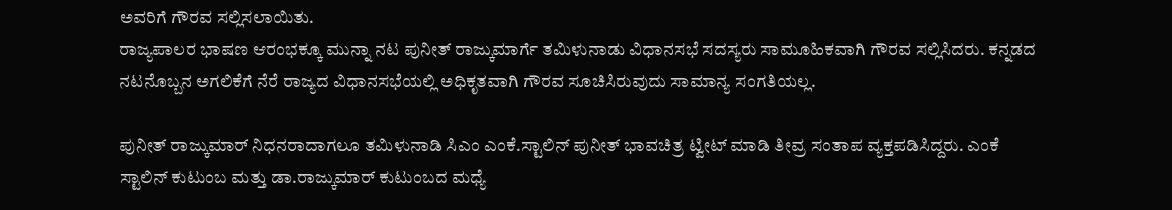ಅವರಿಗೆ ಗೌರವ ಸಲ್ಲಿಸಲಾಯಿತು.
ರಾಜ್ಯಪಾಲರ ಭಾಷಣ ಆರಂಭಕ್ಕೂ ಮುನ್ನಾ ನಟ ಪುನೀತ್ ರಾಜ್ಕುಮಾರ್ಗೆ ತಮಿಳುನಾಡು ವಿಧಾನಸಭೆ ಸದಸ್ಯರು ಸಾಮೂಹಿಕವಾಗಿ ಗೌರವ ಸಲ್ಲಿಸಿದರು. ಕನ್ನಡದ ನಟನೊಬ್ಬನ ಅಗಲಿಕೆಗೆ ನೆರೆ ರಾಜ್ಯದ ವಿಧಾನಸಭೆಯಲ್ಲಿ ಅಧಿಕೃತವಾಗಿ ಗೌರವ ಸೂಚಿಸಿರುವುದು ಸಾಮಾನ್ಯ ಸಂಗತಿಯಲ್ಲ.

ಪುನೀತ್ ರಾಜ್ಕುಮಾರ್ ನಿಧನರಾದಾಗಲೂ ತಮಿಳುನಾಡಿ ಸಿಎಂ ಎಂಕೆ.ಸ್ಟಾಲಿನ್ ಪುನೀತ್ ಭಾವಚಿತ್ರ ಟ್ವೀಟ್ ಮಾಡಿ ತೀವ್ರ ಸಂತಾಪ ವ್ಯಕ್ತಪಡಿಸಿದ್ದರು. ಎಂಕೆ ಸ್ಟಾಲಿನ್ ಕುಟುಂಬ ಮತ್ತು ಡಾ.ರಾಜ್ಕುಮಾರ್ ಕುಟುಂಬದ ಮಧ್ಯೆ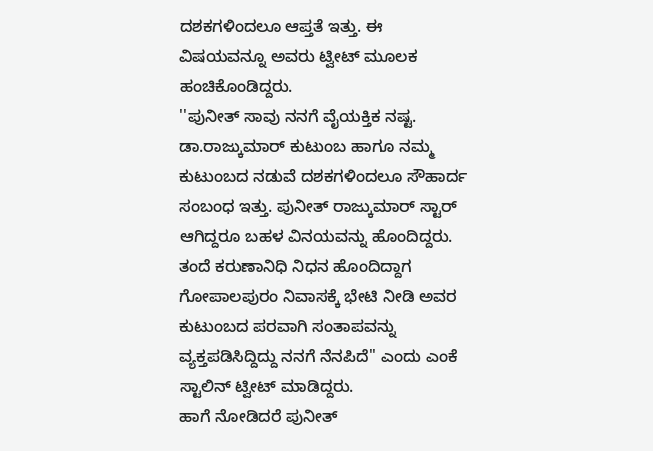ದಶಕಗಳಿಂದಲೂ ಆಪ್ತತೆ ಇತ್ತು. ಈ ವಿಷಯವನ್ನೂ ಅವರು ಟ್ವೀಟ್ ಮೂಲಕ ಹಂಚಿಕೊಂಡಿದ್ದರು.
''ಪುನೀತ್ ಸಾವು ನನಗೆ ವೈಯಕ್ತಿಕ ನಷ್ಟ. ಡಾ.ರಾಜ್ಕುಮಾರ್ ಕುಟುಂಬ ಹಾಗೂ ನಮ್ಮ ಕುಟುಂಬದ ನಡುವೆ ದಶಕಗಳಿಂದಲೂ ಸೌಹಾರ್ದ ಸಂಬಂಧ ಇತ್ತು. ಪುನೀತ್ ರಾಜ್ಕುಮಾರ್ ಸ್ಟಾರ್ ಆಗಿದ್ದರೂ ಬಹಳ ವಿನಯವನ್ನು ಹೊಂದಿದ್ದರು. ತಂದೆ ಕರುಣಾನಿಧಿ ನಿಧನ ಹೊಂದಿದ್ದಾಗ ಗೋಪಾಲಪುರಂ ನಿವಾಸಕ್ಕೆ ಭೇಟಿ ನೀಡಿ ಅವರ ಕುಟುಂಬದ ಪರವಾಗಿ ಸಂತಾಪವನ್ನು ವ್ಯಕ್ತಪಡಿಸಿದ್ದಿದ್ದು ನನಗೆ ನೆನಪಿದೆ'' ಎಂದು ಎಂಕೆ ಸ್ಟಾಲಿನ್ ಟ್ವೀಟ್ ಮಾಡಿದ್ದರು.
ಹಾಗೆ ನೋಡಿದರೆ ಪುನೀತ್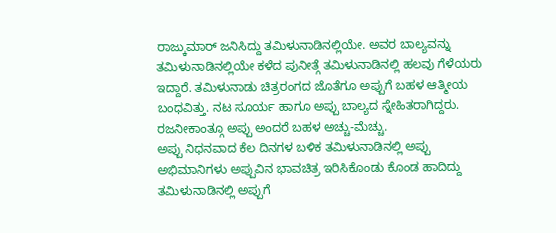ರಾಜ್ಕುಮಾರ್ ಜನಿಸಿದ್ದು ತಮಿಳುನಾಡಿನಲ್ಲಿಯೇ. ಅವರ ಬಾಲ್ಯವನ್ನು ತಮಿಳುನಾಡಿನಲ್ಲಿಯೇ ಕಳೆದ ಪುನೀತ್ಗೆ ತಮಿಳುನಾಡಿನಲ್ಲಿ ಹಲವು ಗೆಳೆಯರು ಇದ್ದಾರೆ. ತಮಿಳುನಾಡು ಚಿತ್ರರಂಗದ ಜೊತೆಗೂ ಅಪ್ಪುಗೆ ಬಹಳ ಆತ್ಮೀಯ ಬಂಧವಿತ್ತು. ನಟ ಸೂರ್ಯ ಹಾಗೂ ಅಪ್ಪು ಬಾಲ್ಯದ ಸ್ನೇಹಿತರಾಗಿದ್ದರು. ರಜನೀಕಾಂತ್ಗೂ ಅಪ್ಪು ಅಂದರೆ ಬಹಳ ಅಚ್ಚು-ಮೆಚ್ಚು.
ಅಪ್ಪು ನಿಧನವಾದ ಕೆಲ ದಿನಗಳ ಬಳಿಕ ತಮಿಳುನಾಡಿನಲ್ಲಿ ಅಪ್ಪು ಅಭಿಮಾನಿಗಳು ಅಪ್ಪುವಿನ ಭಾವಚಿತ್ರ ಇರಿಸಿಕೊಂಡು ಕೊಂಡ ಹಾದಿದ್ದು ತಮಿಳುನಾಡಿನಲ್ಲಿ ಅಪ್ಪುಗೆ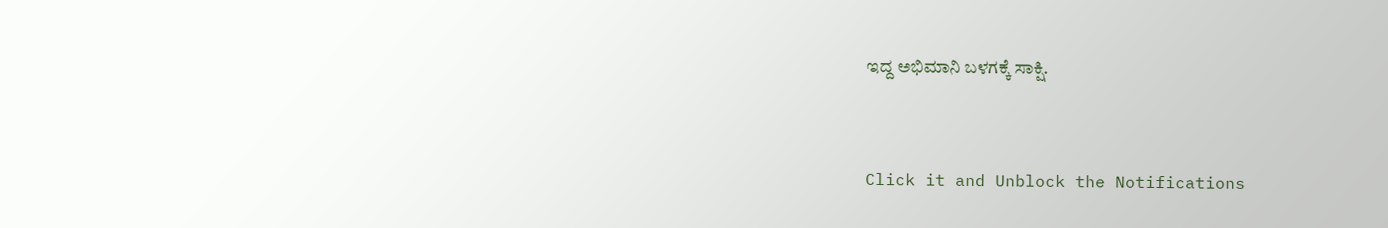ಇದ್ದ ಅಭಿಮಾನಿ ಬಳಗಕ್ಕೆ ಸಾಕ್ಷಿ.


Click it and Unblock the Notifications